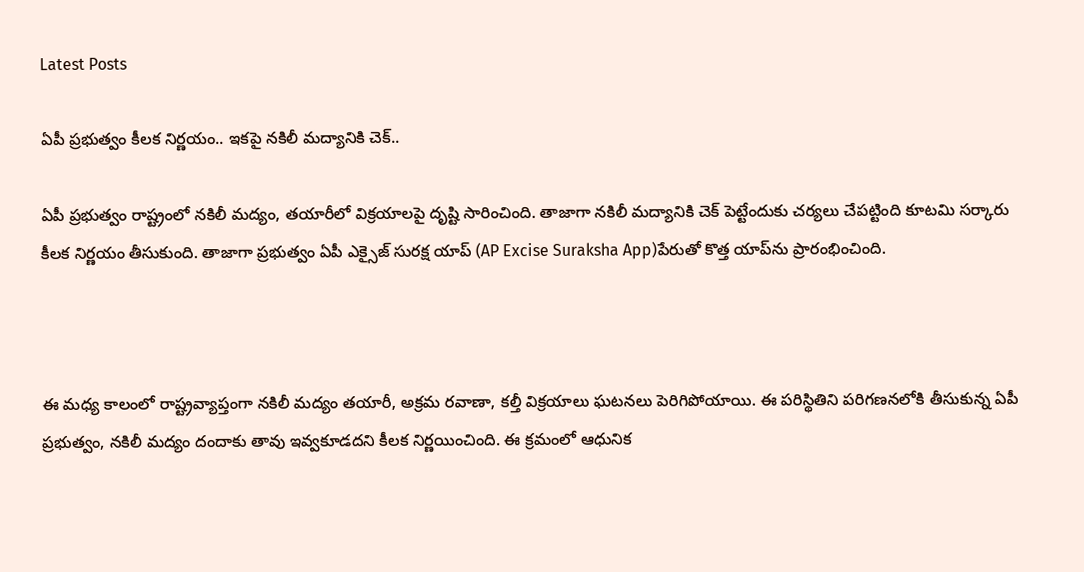Latest Posts

ఏపీ ప్రభుత్వం కీలక నిర్ణయం.. ఇకపై నకిలీ మద్యానికి చెక్..

ఏపీ ప్రభుత్వం రాష్ట్రంలో నకిలీ మద్యం, తయారీలో విక్రయాలపై దృష్టి సారించింది. తాజాగా నకిలీ మద్యానికి చెక్ పెట్టేందుకు చర్యలు చేపట్టింది కూటమి సర్కారు కీలక నిర్ణయం తీసుకుంది. తాజాగా ప్రభుత్వం ఏపీ ఎక్సైజ్ సురక్ష యాప్‌ (AP Excise Suraksha App)పేరుతో కొత్త యాప్‌ను ప్రారంభించింది.



ఈ మధ్య కాలంలో రాష్ట్రవ్యాప్తంగా నకిలీ మద్యం తయారీ, అక్రమ రవాణా, కల్తీ విక్రయాలు ఘటనలు పెరిగిపోయాయి. ఈ పరిస్థితిని పరిగణనలోకి తీసుకున్న ఏపీ ప్రభుత్వం, నకిలీ మద్యం దందాకు తావు ఇవ్వకూడదని కీలక నిర్ణయించింది. ఈ క్రమంలో ఆధునిక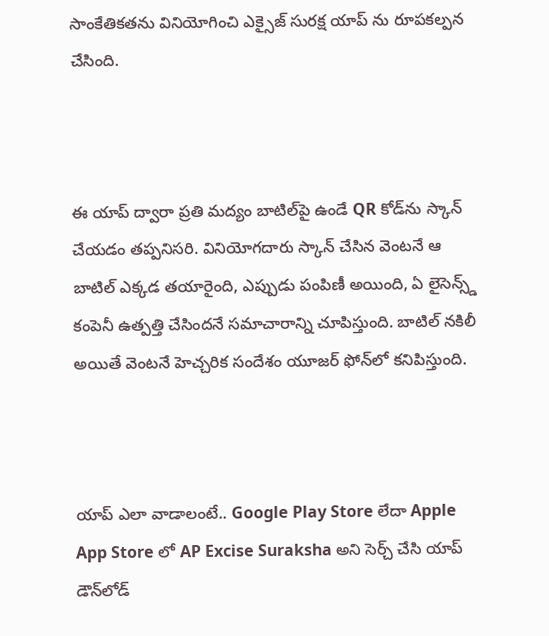సాంకేతికతను వినియోగించి ఎక్సైజ్ సురక్ష యాప్ ను రూపకల్పన చేసింది.



ఈ యాప్‌ ద్వారా ప్రతి మద్యం బాటిల్‌పై ఉండే QR కోడ్‌ను స్కాన్‌ చేయడం తప్పనిసరి. వినియోగదారు స్కాన్‌ చేసిన వెంటనే ఆ బాటిల్‌ ఎక్కడ తయారైంది, ఎప్పుడు పంపిణీ అయింది, ఏ లైసెన్స్డ్ కంపెనీ ఉత్పత్తి చేసిందనే సమాచారాన్ని చూపిస్తుంది. బాటిల్‌ నకిలీ అయితే వెంటనే హెచ్చరిక సందేశం యూజర్‌ ఫోన్‌లో కనిపిస్తుంది.



యాప్ ఎలా వాడాలంటే.. Google Play Store లేదా Apple App Store లో AP Excise Suraksha అని సెర్చ్‌ చేసి యాప్‌ డౌన్‌లోడ్‌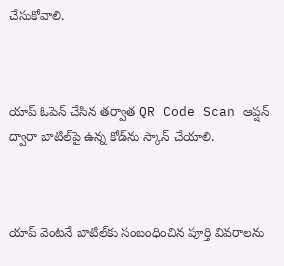చేసుకోవాలి.



యాప్‌ ఓపెన్‌ చేసిన తర్వాత QR Code Scan ఆప్షన్‌ ద్వారా బాటిల్‌పై ఉన్న కోడ్‌ను స్కాన్‌ చేయాలి.



యాప్‌ వెంటనే బాటిల్‌కు సంబంధించిన పూర్తి వివరాలను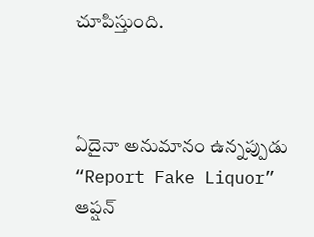చూపిస్తుంది.



ఏదైనా అనుమానం ఉన్నప్పుడు “Report Fake Liquor” ఆప్షన్‌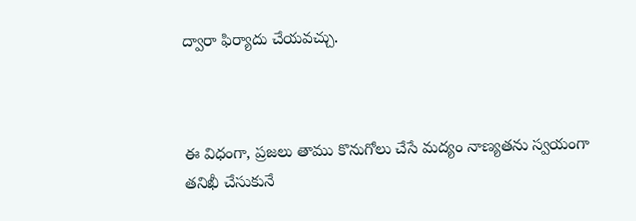ద్వారా ఫిర్యాదు చేయవచ్చు.



ఈ విధంగా, ప్రజలు తాము కొనుగోలు చేసే మద్యం నాణ్యతను స్వయంగా తనిఖీ చేసుకునే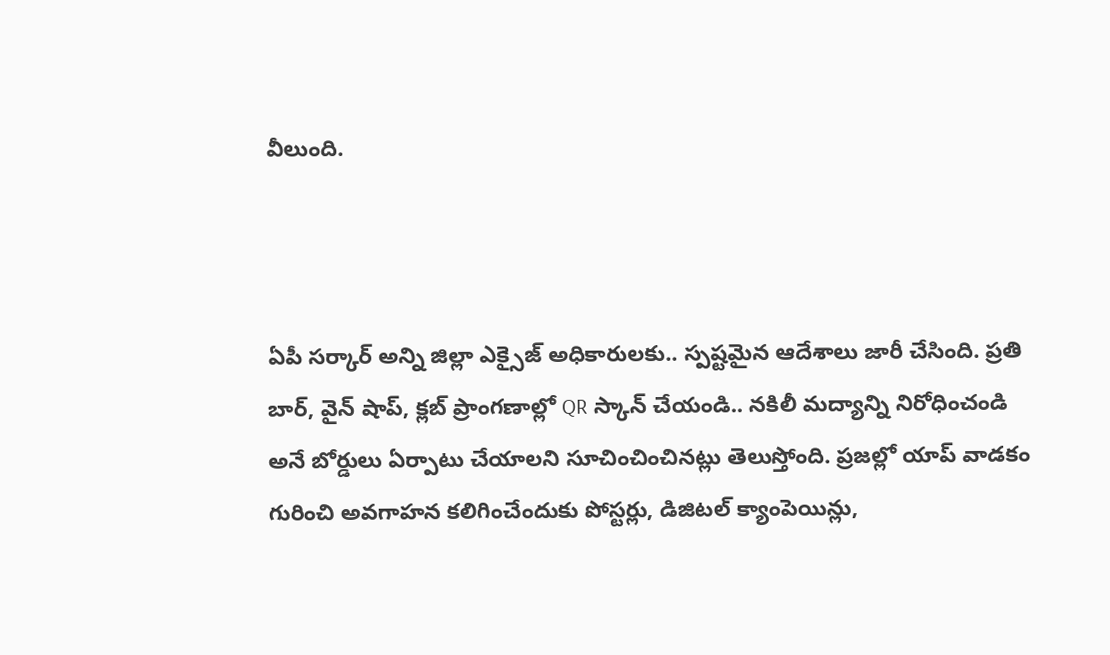వీలుంది.



ఏపీ సర్కార్ అన్ని జిల్లా ఎక్సైజ్ అధికారులకు.. స్పష్టమైన ఆదేశాలు జారీ చేసింది. ప్రతి బార్‌, వైన్‌ షాప్, క్లబ్‌ ప్రాంగణాల్లో QR స్కాన్ చేయండి.. నకిలీ మద్యాన్ని నిరోధించండి అనే బోర్డులు ఏర్పాటు చేయాలని సూచించించినట్లు తెలుస్తోంది. ప్రజల్లో యాప్‌ వాడకం గురించి అవగాహన కలిగించేందుకు పోస్టర్లు, డిజిటల్‌ క్యాంపెయిన్లు,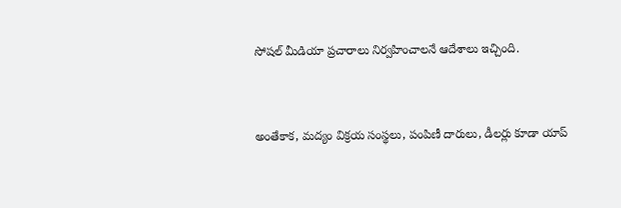సోషల్‌ మీడియా ప్రచారాలు నిర్వహించాలనే ఆదేశాలు ఇచ్చింది.



అంతేకాక, మద్యం విక్రయ సంస్థలు, పంపిణీ దారులు, డీలర్లు కూడా యాప్‌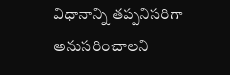విధానాన్ని తప్పనిసరిగా అనుసరించాలని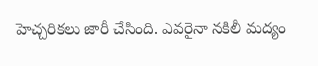హెచ్చరికలు జారీ చేసింది. ఎవరైనా నకిలీ మద్యం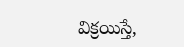విక్రయిస్తే,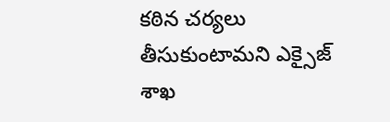కఠిన చర్యలు తీసుకుంటామని ఎక్సైజ్ శాఖ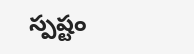స్పష్టం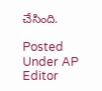చేసింది.

Posted Under AP
Editor